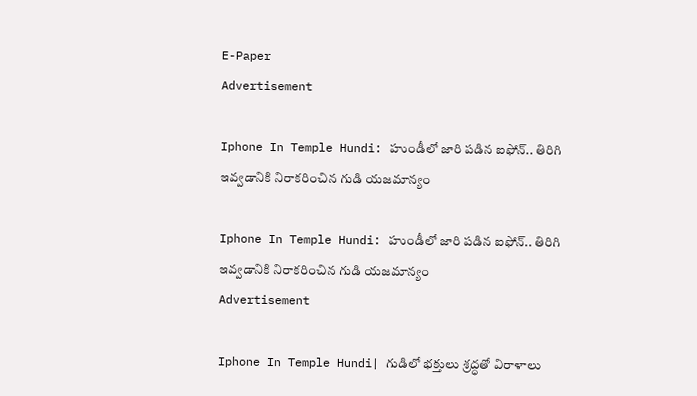E-Paper
Advertisement

Iphone In Temple Hundi: హుండీలో జారి పడిన ఐఫోన్.. తిరిగి ఇవ్వడానికి నిరాకరించిన గుడి యజమాన్యం

Iphone In Temple Hundi: హుండీలో జారి పడిన ఐఫోన్.. తిరిగి ఇవ్వడానికి నిరాకరించిన గుడి యజమాన్యం
Advertisement

Iphone In Temple Hundi| గుడిలో భక్తులు శ్రద్ధతో విరాళాలు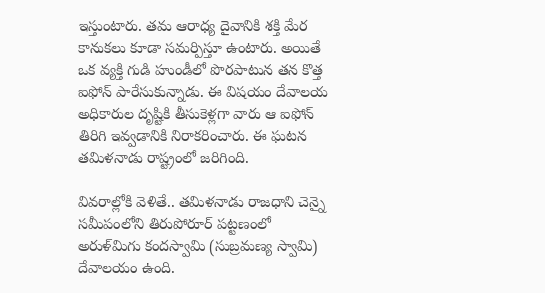ఇస్తుంటారు. తమ ఆరాధ్య దైవానికి శక్తి మేర కానుకలు కూడా సమర్పిస్తూ ఉంటారు. అయితే ఒక వ్యక్తి గుడి హుండీలో పొరపాటున తన కొత్త ఐఫోన్ పారేసుకున్నాడు. ఈ విషయం దేవాలయ అధికారుల దృష్టికి తీసుకెళ్లగా వారు ఆ ఐఫోన్ తిరిగి ఇవ్వడానికి నిరాకరించారు. ఈ ఘటన తమిళనాడు రాష్ట్రంలో జరిగింది.

వివరాల్లోకి వెళితే.. తమిళనాడు రాజధాని చెన్నై సమీపంలోని తిరుపోరూర్ పట్టణంలో అరుళ్‌మిగు కందస్వామి (సుబ్రమణ్య స్వామి) దేవాలయం ఉంది.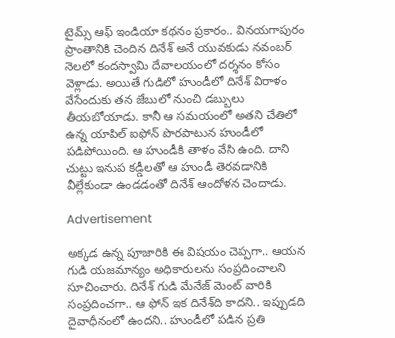టైమ్స్ ఆఫ్ ఇండియా కథనం ప్రకారం.. వినయగాపురం ప్రాంతానికి చెందిన దినేశ్ అనే యువకుడు నవంబర్ నెలలో కందస్వామి దేవాలయంలో దర్శనం కోసం వెళ్లాడు. అయితే గుడిలో హుండీలో దినేశ్ విరాళం వేసేందుకు తన జేబులో నుంచి డబ్బులు తీయబోయాడు. కానీ ఆ సమయంలో అతని చేతిలో ఉన్న యాపిల్ ఐఫోన్ పొరపాటున హుండీలో పడిపోయింది. ఆ హుండీకి తాళం వేసి ఉంది. దాని చుట్టు ఇనుప కడ్డీలతో ఆ హుండీ తెరవడానికి వీల్లేకుండా ఉండడంతో దినేశ్ ఆందోళన చెందాడు.

Advertisement

అక్కడ ఉన్న పూజారికి ఈ విషయం చెప్పగా.. ఆయన గుడి యజమాన్యం అధికారులను సంప్రదించాలని సూచించారు. దినేశ్ గుడి మేనేజ్ మెంట్ వారికి సంప్రదించగా.. ఆ ఫోన్ ఇక దినేశ్‌ది కాదని.. ఇప్పుడది దైవాధీనంలో ఉందని.. హుండీలో పడిన ప్రతి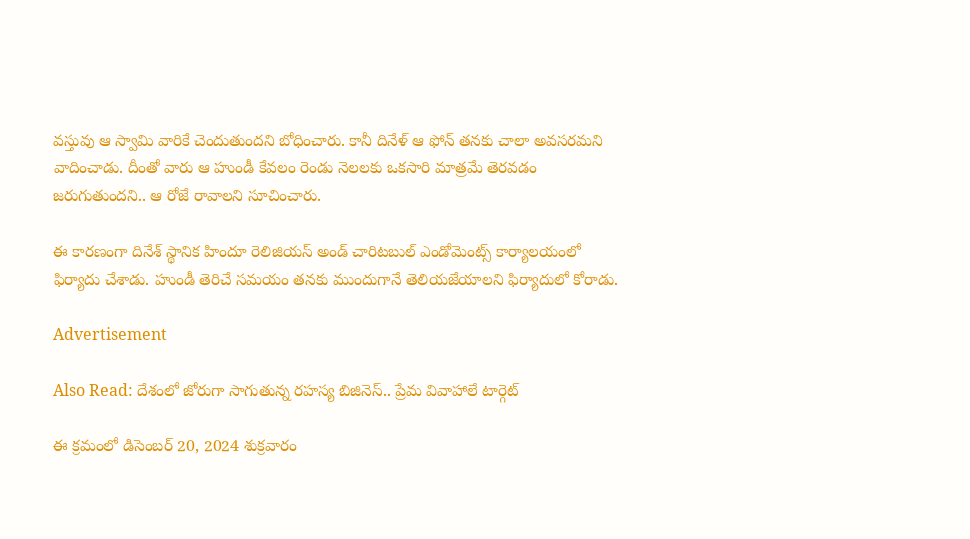వస్తువు ఆ స్వామి వారికే చెందుతుందని బోధించారు. కానీ దినేళ్ ఆ ఫోన్ తనకు చాలా అవసరమని వాదించాడు. దీంతో వారు ఆ హుండీ కేవలం రెండు నెలలకు ఒకసారి మాత్రమే తెరవడం జరుగుతుందని.. ఆ రోజే రావాలని సూచించారు.

ఈ కారణంగా దినేశ్ స్థానిక హిందూ రెలిజియస్ అండ్ చారిటబుల్ ఎండోమెంట్స్ కార్యాలయంలో ఫిర్యాదు చేశాడు. హుండీ తెరిచే సమయం తనకు ముందుగానే తెలియజేయాలని ఫిర్యాదులో కోరాడు.

Advertisement

Also Read: దేశంలో జోరుగా సాగుతున్న రహస్య బిజినెస్.. ప్రేమ వివాహాలే టార్గెట్

ఈ క్రమంలో డిసెంబర్ 20, 2024 శుక్రవారం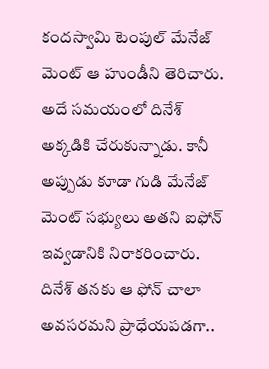కందస్వామి టెంపుల్ మేనేజ్ మెంట్ ఆ హుండీని తెరిచారు. అదే సమయంలో దినేశ్ అక్కడికి చేరుకున్నాడు. కానీ అప్పుడు కూడా గుడి మేనేజ్ మెంట్ సభ్యులు అతని ఐఫోన్ ఇవ్వడానికి నిరాకరించారు. దినేశ్ తనకు ఆ ఫోన్ చాలా అవసరమని ప్రాధేయపడగా..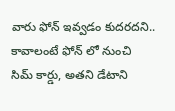వారు ఫోన్ ఇవ్వడం కుదరదని.. కావాలంటే ఫోన్ లో నుంచి సిమ్ కార్డు, అతని డేటాని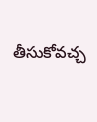తీసుకోవచ్చ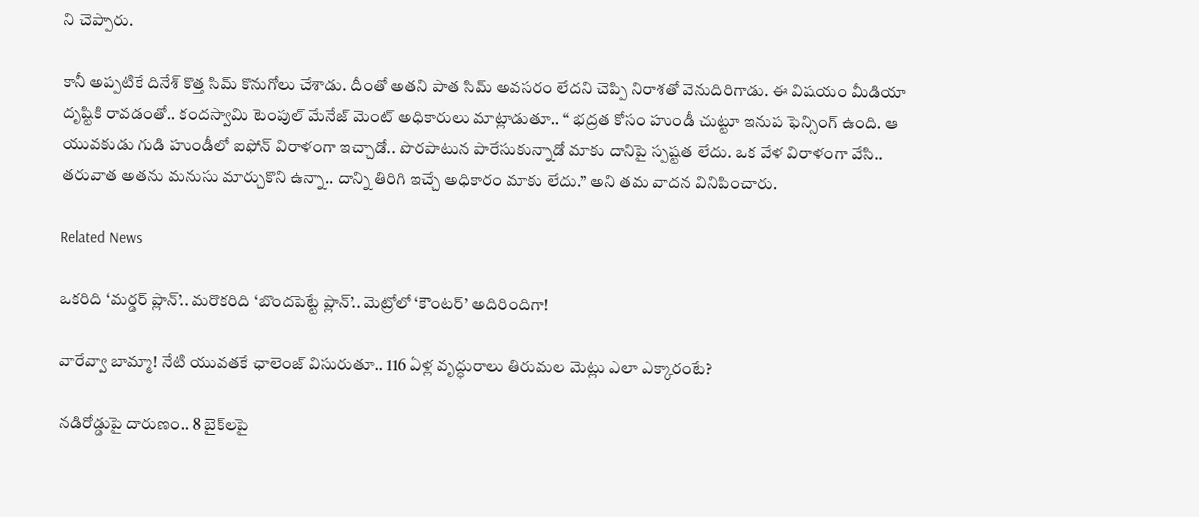ని చెప్పారు.

కానీ అప్పటికే దినేశ్ కొత్త సిమ్ కొనుగోలు చేశాడు. దీంతో అతని పాత సిమ్ అవసరం లేదని చెప్పి నిరాశతో వెనుదిరిగాడు. ఈ విషయం మీడియా దృష్టికి రావడంతో.. కందస్వామి టెంపుల్ మేనేజ్ మెంట్ అధికారులు మాట్లాడుతూ.. “ భద్రత కోసం హుండీ చుట్టూ ఇనుప ఫెన్సింగ్ ఉంది. ఆ యువకుడు గుడి హుండీలో ఐఫోన్ విరాళంగా ఇచ్చాడో.. పొరపాటున పారేసుకున్నాడో మాకు దానిపై స్పష్టత లేదు. ఒక వేళ విరాళంగా వేసి.. తరువాత అతను మనుసు మార్చుకొని ఉన్నా.. దాన్ని తిరిగి ఇచ్చే అధికారం మాకు లేదు.” అని తమ వాదన వినిపించారు.

Related News

ఒకరిది ‘మర్డర్ ప్లాన్’.. మరొకరిది ‘బొందపెట్టే ప్లాన్’.. మెట్రోలో ‘కౌంటర్’ అదిరిందిగా!

వారేవ్వా బామ్మా! నేటి యువతకే ఛాలెంజ్ విసురుతూ.. 116 ఏళ్ల వృద్ధురాలు తిరుమల మెట్లు ఎలా ఎక్కారంటే?

నడిరోడ్డుపై దారుణం.. 8 బైక్‌లపై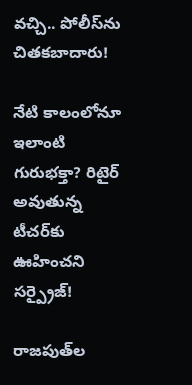వచ్చి.. పోలీస్‌ను చితకబాదారు!

నేటి కాలంలోనూ ఇలాంటి గురుభక్తా? రిటైర్ అవుతున్న టీచర్‌కు ఊహించని సర్ప్రైజ్!

రాజపుత్‌ల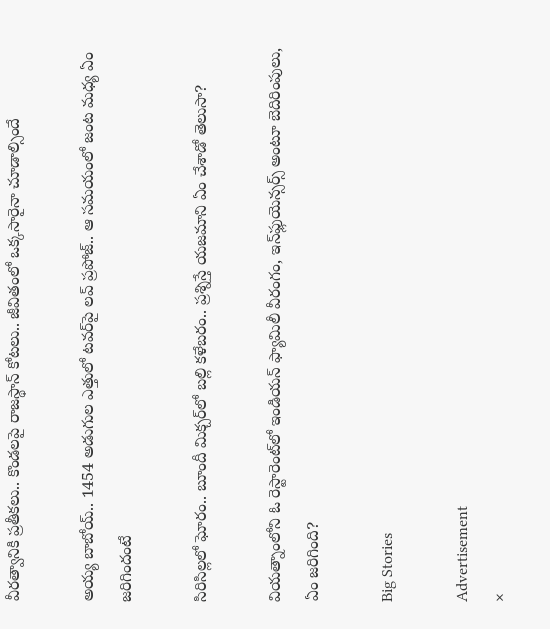వీరత్వానికి ప్రతీకలు.. కొండలపై రాజస్థాన్ కోటలు.. జీవితంలో ఒక్కసారైనా చూడాల్సిందే

అయ్య బాబోయ్.. 1454 అడుగుల ఎత్తులో టవర్‌పై లవ్‌ ప్రపోజ్‌.. ఆ సమయంలో జంట మధ్య ఏం జరిగిందంటే

సిరిసిల్లలో ఘోరం.. బూందీ మిక్చర్‌లో బల్లి కళేబరం.. ప్రశ్నిస్తే యజమాని ఏం చేశాడో తెలుసా?

వియత్నాంలోని ఓ రెస్టారెంట్‌లో ఇండియన్ ఫ్యామిలీ వీరంగం, ఇన్‌ఫ్లుయెన్సర్స్ అంటూ బెదిరింపులు, ఏం జరిగింది?

Big Stories

Advertisement
×